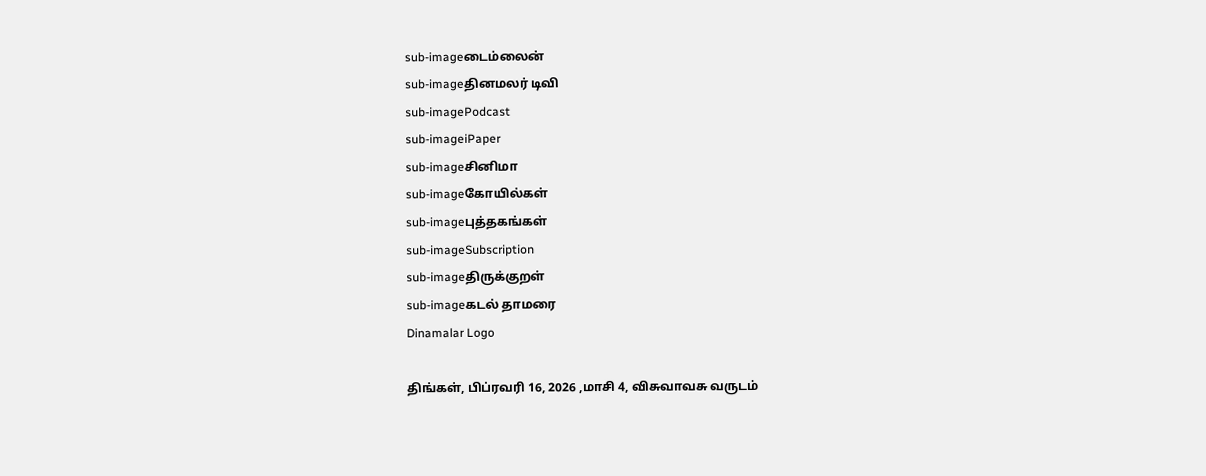sub-imageடைம்லைன்
sub-imageதினமலர் டிவி
sub-imagePodcast
sub-imageiPaper
sub-imageசினிமா
sub-imageகோயில்கள்
sub-imageபுத்தகங்கள்
sub-imageSubscription
sub-imageதிருக்குறள்
sub-imageகடல் தாமரை
Dinamalar Logo

திங்கள், பிப்ரவரி 16, 2026 ,மாசி 4, விசுவாவசு வருடம்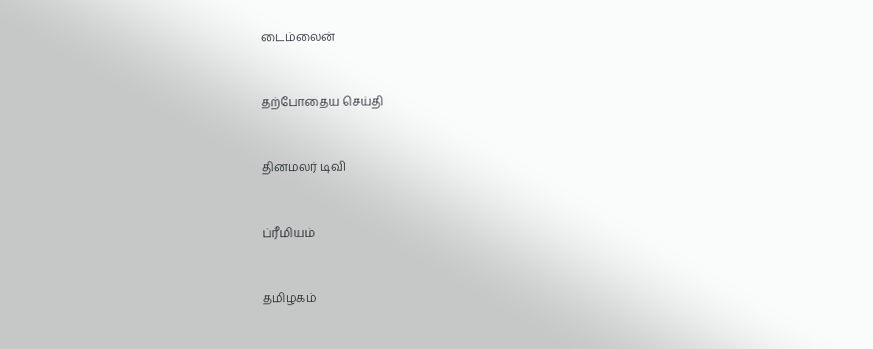டைம்லைன்


தற்போதைய செய்தி


தினமலர் டிவி


ப்ரீமியம்


தமிழகம்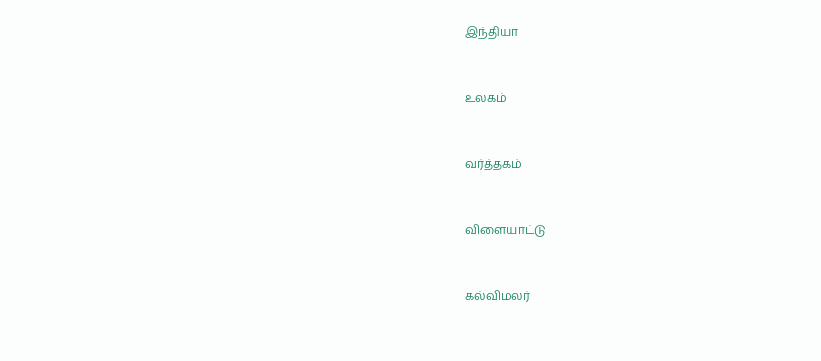இந்தியா


உலகம்


வர்த்தகம்


விளையாட்டு


கல்விமலர்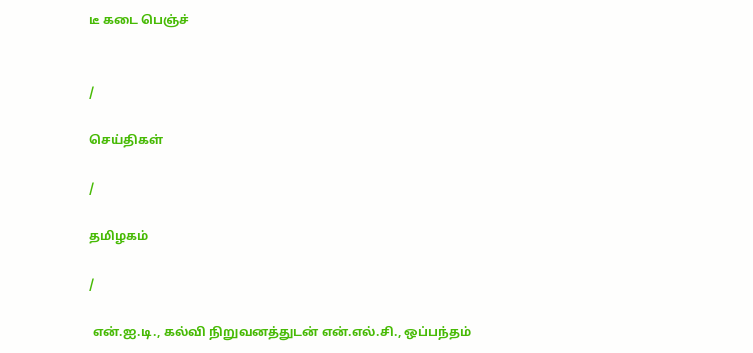டீ கடை பெஞ்ச்


/

செய்திகள்

/

தமிழகம்

/

 என்.ஐ.டி., கல்வி நிறுவனத்துடன் என்.எல்.சி., ஒப்பந்தம்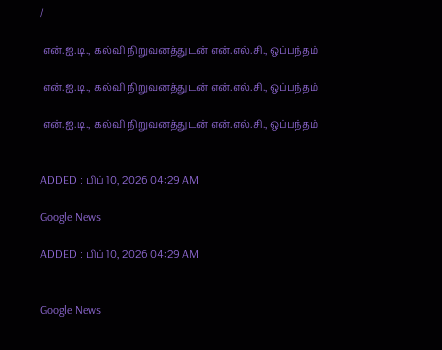/

 என்.ஐ.டி., கல்வி நிறுவனத்துடன் என்.எல்.சி., ஒப்பந்தம்

 என்.ஐ.டி., கல்வி நிறுவனத்துடன் என்.எல்.சி., ஒப்பந்தம்

 என்.ஐ.டி., கல்வி நிறுவனத்துடன் என்.எல்.சி., ஒப்பந்தம்


ADDED : பிப் 10, 2026 04:29 AM

Google News

ADDED : பிப் 10, 2026 04:29 AM


Google News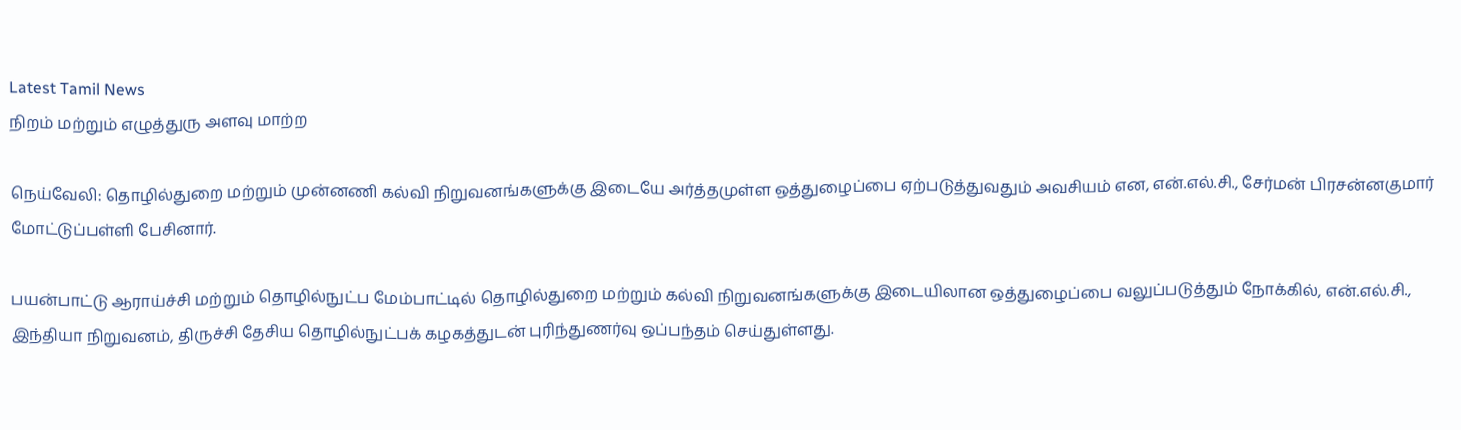Latest Tamil News
நிறம் மற்றும் எழுத்துரு அளவு மாற்ற

நெய்வேலி: தொழில்துறை மற்றும் முன்னணி கல்வி நிறுவனங்களுக்கு இடையே அர்த்தமுள்ள ஒத்துழைப்பை ஏற்படுத்துவதும் அவசியம் என, என்.எல்.சி., சேர்மன் பிரசன்னகுமார் மோட்டுப்பள்ளி பேசினார்.

பயன்பாட்டு ஆராய்ச்சி மற்றும் தொழில்நுட்ப மேம்பாட்டில் தொழில்துறை மற்றும் கல்வி நிறுவனங்களுக்கு இடையிலான ஒத்துழைப்பை வலுப்படுத்தும் நோக்கில், என்.எல்.சி., இந்தியா நிறுவனம், திருச்சி தேசிய தொழில்நுட்பக் கழகத்துடன் புரிந்துணர்வு ஒப்பந்தம் செய்துள்ளது.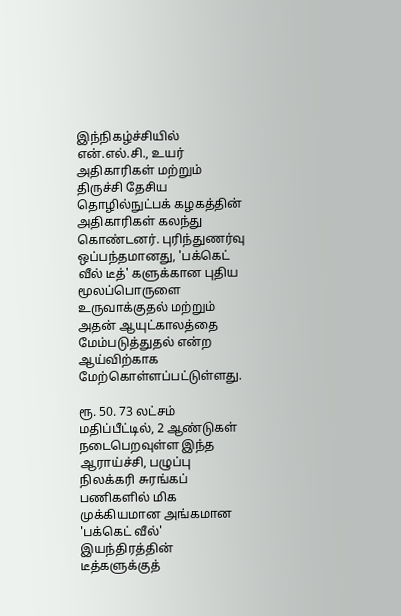இந்நிகழ்ச்சியில் என்.எல்.சி., உயர் அதிகாரிகள் மற்றும் திருச்சி தேசிய தொழில்நுட்பக் கழகத்தின் அதிகாரிகள் கலந்து கொண்டனர். புரிந்துணர்வு ஒப்பந்தமானது, 'பக்கெட் வீல் டீத்' களுக்கான புதிய மூலப்பொருளை உருவாக்குதல் மற்றும் அதன் ஆயுட்காலத்தை மேம்படுத்துதல் என்ற ஆய்விற்காக மேற்கொள்ளப்பட்டுள்ளது.

ரூ. 50. 73 லட்சம் மதிப்பீட்டில், 2 ஆண்டுகள் நடைபெறவுள்ள இந்த ஆராய்ச்சி, பழுப்பு நிலக்கரி சுரங்கப் பணிகளில் மிக முக்கியமான அங்கமான 'பக்கெட் வீல்' இயந்திரத்தின் டீத்களுக்குத்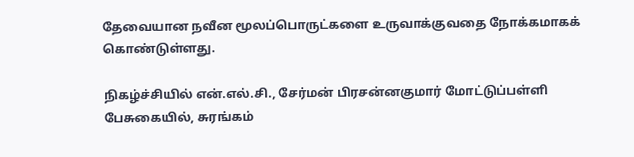தேவையான நவீன மூலப்பொருட்களை உருவாக்குவதை நோக்கமாகக் கொண்டுள்ளது.

நிகழ்ச்சியில் என்.எல்.சி., சேர்மன் பிரசன்னகுமார் மோட்டுப்பள்ளி பேசுகையில், சுரங்கம்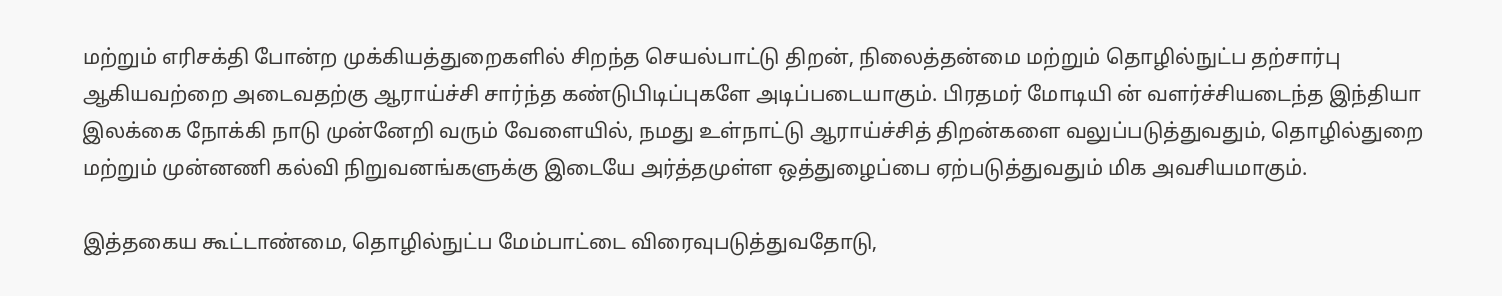மற்றும் எரிசக்தி போன்ற முக்கியத்துறைகளில் சிறந்த செயல்பாட்டு திறன், நிலைத்தன்மை மற்றும் தொழில்நுட்ப தற்சார்பு ஆகியவற்றை அடைவதற்கு ஆராய்ச்சி சார்ந்த கண்டுபிடிப்புகளே அடிப்படையாகும். பிரதமர் மோடியி ன் வளர்ச்சியடைந்த இந்தியா இலக்கை நோக்கி நாடு முன்னேறி வரும் வேளையில், நமது உள்நாட்டு ஆராய்ச்சித் திறன்களை வலுப்படுத்துவதும், தொழில்துறை மற்றும் முன்னணி கல்வி நிறுவனங்களுக்கு இடையே அர்த்தமுள்ள ஒத்துழைப்பை ஏற்படுத்துவதும் மிக அவசியமாகும்.

இத்தகைய கூட்டாண்மை, தொழில்நுட்ப மேம்பாட்டை விரைவுபடுத்துவதோடு,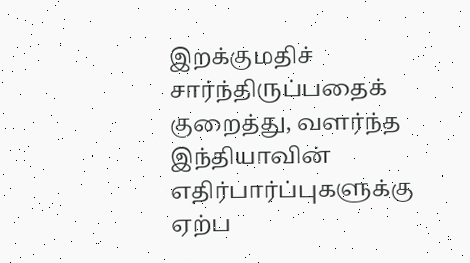இறக்குமதிச் சார்ந்திருப்பதைக் குறைத்து, வளர்ந்த இந்தியாவின் எதிர்பார்ப்புகளுக்கு ஏற்ப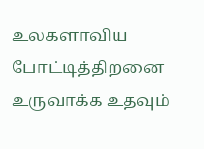உலகளாவிய போட்டித்திறனை உருவாக்க உதவும்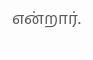என்றார்.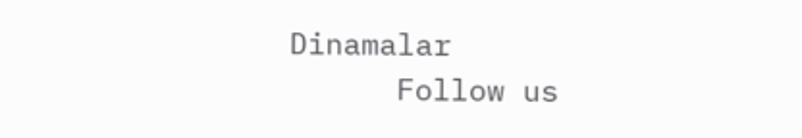Dinamalar
      Follow us